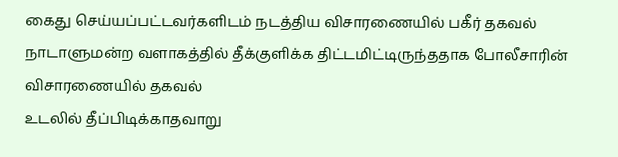கைது செய்யப்பட்டவர்களிடம் நடத்திய விசாரணையில் பகீர் தகவல்
நாடாளுமன்ற வளாகத்தில் தீக்குளிக்க திட்டமிட்டிருந்ததாக போலீசாரின் விசாரணையில் தகவல்
உடலில் தீப்பிடிக்காதவாறு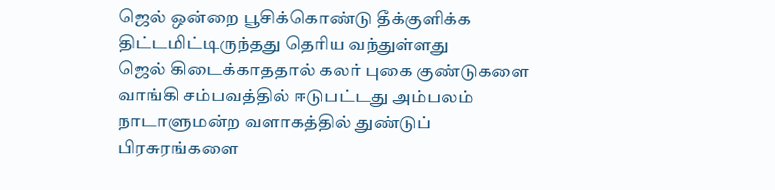ஜெல் ஒன்றை பூசிக்கொண்டு தீக்குளிக்க திட்டமிட்டிருந்தது தெரிய வந்துள்ளது
ஜெல் கிடைக்காததால் கலர் புகை குண்டுகளை வாங்கி சம்பவத்தில் ஈடுபட்டது அம்பலம்
நாடாளுமன்ற வளாகத்தில் துண்டுப் பிரசுரங்களை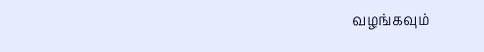வழங்கவும்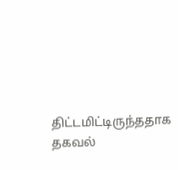திட்டமிட்டிருந்ததாக தகவல்